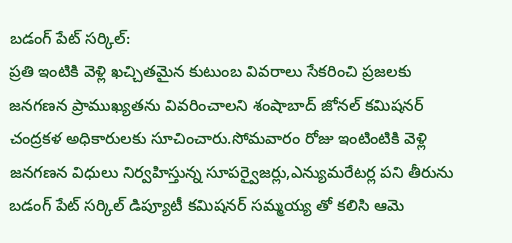బడంగ్ పేట్ సర్కిల్:
ప్రతి ఇంటికి వెళ్లి ఖచ్చితమైన కుటుంబ వివరాలు సేకరించి ప్రజలకు జనగణన ప్రాముఖ్యతను వివరించాలని శంషాబాద్ జోనల్ కమిషనర్ చంద్రకళ అధికారులకు సూచించారు.సోమవారం రోజు ఇంటింటికి వెళ్లి జనగణన విధులు నిర్వహిస్తున్న సూపర్వైజర్లు,ఎన్యుమరేటర్ల పని తీరును బడంగ్ పేట్ సర్కిల్ డిప్యూటీ కమిషనర్ సమ్మయ్య తో కలిసి ఆమె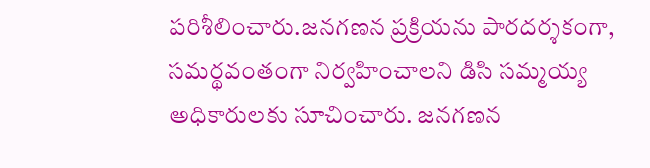పరిశీలించారు.జనగణన ప్రక్రియను పారదర్శకంగా, సమర్థవంతంగా నిర్వహించాలని డిసి సమ్మయ్య అధికారులకు సూచించారు. జనగణన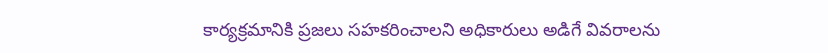కార్యక్రమానికి ప్రజలు సహకరించాలని అధికారులు అడిగే వివరాలను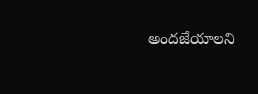అందజేయాలని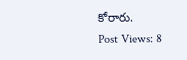కోరారు.
Post Views: 8